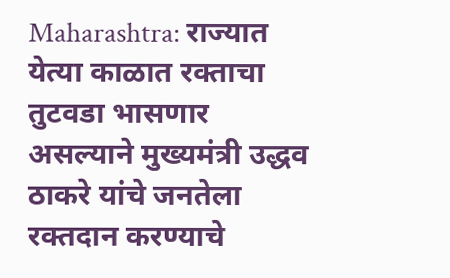Maharashtra: राज्यात येत्या काळात रक्ताचा तुटवडा भासणार असल्याने मुख्यमंत्री उद्धव ठाकरे यांचे जनतेला रक्तदान करण्याचे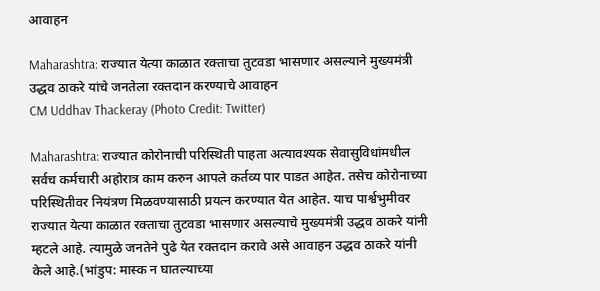आवाहन

Maharashtra: राज्यात येत्या काळात रक्ताचा तुटवडा भासणार असल्याने मुख्यमंत्री उद्धव ठाकरे यांचे जनतेला रक्तदान करण्याचे आवाहन
CM Uddhav Thackeray (Photo Credit: Twitter)

Maharashtra: राज्यात कोरोनाची परिस्थिती पाहता अत्यावश्यक सेवासुविधांमधील सर्वच कर्मचारी अहोरात्र काम करुन आपले कर्तव्य पार पाडत आहेत. तसेच कोरोनाच्या परिस्थितीवर नियंत्रण मिळवण्यासाठी प्रयत्न करण्यात येत आहेत. याच पार्श्वभुमीवर राज्यात येत्या काळात रक्ताचा तुटवडा भासणार असल्याचे मुख्यमंत्री उद्धव ठाकरे यांनी म्हटले आहे. त्यामुळे जनतेने पुढे येत रक्तदान करावे असे आवाहन उद्धव ठाकरे यांनी केले आहे.(भांडुप: मास्क न घातल्याच्या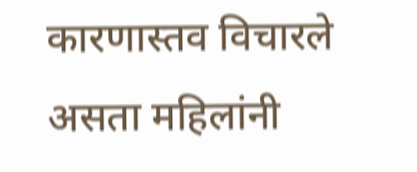कारणास्तव विचारले असता महिलांनी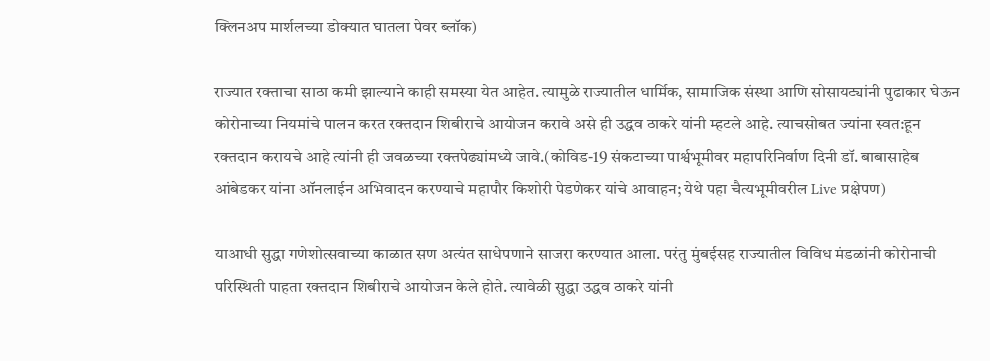क्लिनअप मार्शलच्या डोक्यात घातला पेवर ब्लॉक)

राज्यात रक्ताचा साठा कमी झाल्याने काही समस्या येत आहेत. त्यामुळे राज्यातील धार्मिक, सामाजिक संस्था आणि सोसायट्यांनी पुढाकार घेऊन कोरोनाच्या नियमांचे पालन करत रक्तदान शिबीराचे आयोजन करावे असे ही उद्धव ठाकरे यांनी म्हटले आहे. त्याचसोबत ज्यांना स्वत:हून रक्तदान करायचे आहे त्यांनी ही जवळच्या रक्तपेढ्यांमध्ये जावे.(कोविड-19 संकटाच्या पार्श्वभूमीवर महापरिनिर्वाण दिनी डॉ. बाबासाहेब आंबेडकर यांना ऑनलाईन अभिवादन करण्याचे महापौर किशोरी पेडणेकर यांचे आवाहन; येथे पहा चैत्यभूमीवरील Live प्रक्षेपण)

याआधी सुद्धा गणेशोत्सवाच्या काळात सण अत्यंत साधेपणाने साजरा करण्यात आला. परंतु मुंबईसह राज्यातील विविध मंडळांनी कोरोनाची परिस्थिती पाहता रक्तदान शिबीराचे आयोजन केले होते. त्यावेळी सुद्धा उद्धव ठाकरे यांनी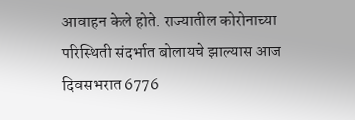आवाहन केले होते. राज्यातील कोरोनाच्या परिस्थिती संदर्भात बोलायचे झाल्यास आज दिवसभरात 6776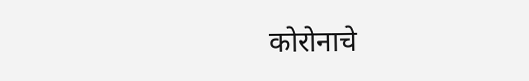कोरोनाचे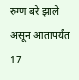रुग्ण बरे झाले असून आतापर्यंत 17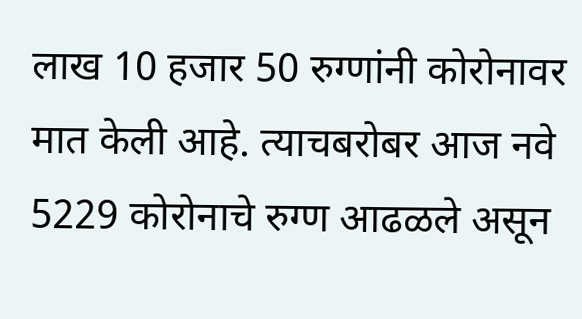लाख 10 हजार 50 रुग्णांनी कोरोनावर मात केली आहे. त्याचबरोबर आज नवे 5229 कोरोनाचे रुग्ण आढळले असून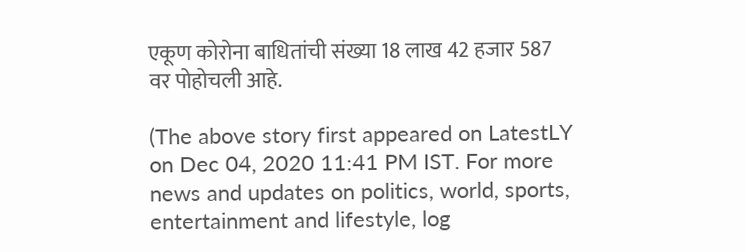एकूण कोरोना बाधितांची संख्या 18 लाख 42 हजार 587 वर पोहोचली आहे.

(The above story first appeared on LatestLY on Dec 04, 2020 11:41 PM IST. For more news and updates on politics, world, sports, entertainment and lifestyle, log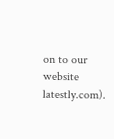on to our website latestly.com).